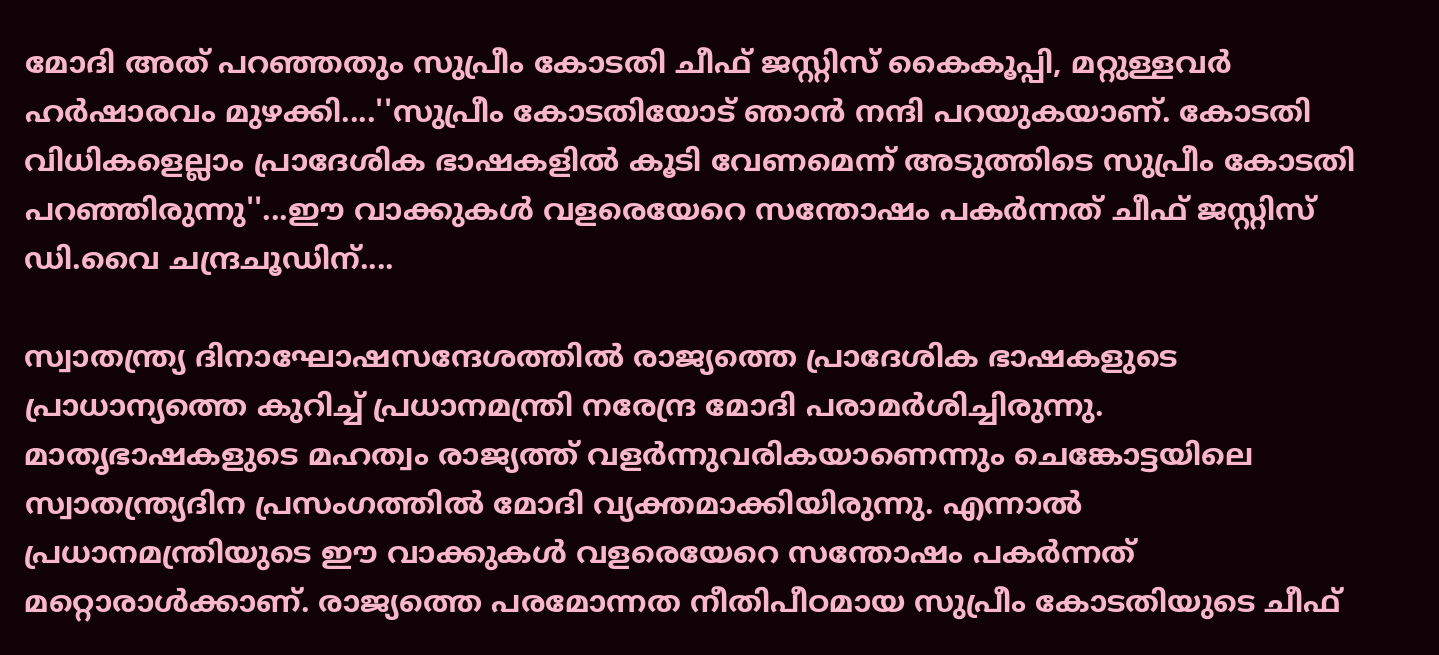മോദി അത് പറഞ്ഞതും സുപ്രീം കോടതി ചീഫ് ജസ്റ്റിസ് കൈകൂപ്പി, മറ്റുള്ളവർ ഹർഷാരവം മുഴക്കി....''സുപ്രീം കോടതിയോട് ഞാൻ നന്ദി പറയുകയാണ്. കോടതി വിധികളെല്ലാം പ്രാദേശിക ഭാഷകളിൽ കൂടി വേണമെന്ന് അടുത്തിടെ സുപ്രീം കോടതി പറഞ്ഞിരുന്നു''...ഈ വാക്കുകൾ വളരെയേറെ സന്തോഷം പകർന്നത് ചീഫ് ജസ്റ്റിസ് ഡി.വൈ ചന്ദ്രചൂഡിന്....

സ്വാതന്ത്ര്യ ദിനാഘോഷസന്ദേശത്തിൽ രാജ്യത്തെ പ്രാദേശിക ഭാഷകളുടെ പ്രാധാന്യത്തെ കുറിച്ച് പ്രധാനമന്ത്രി നരേന്ദ്ര മോദി പരാമർശിച്ചിരുന്നു. മാതൃഭാഷകളുടെ മഹത്വം രാജ്യത്ത് വളർന്നുവരികയാണെന്നും ചെങ്കോട്ടയിലെ സ്വാതന്ത്ര്യദിന പ്രസംഗത്തിൽ മോദി വ്യക്തമാക്കിയിരുന്നു. എന്നാൽ പ്രധാനമന്ത്രിയുടെ ഈ വാക്കുകൾ വളരെയേറെ സന്തോഷം പകർന്നത് മറ്റൊരാൾക്കാണ്. രാജ്യത്തെ പരമോന്നത നീതിപീഠമായ സുപ്രീം കോടതിയുടെ ചീഫ്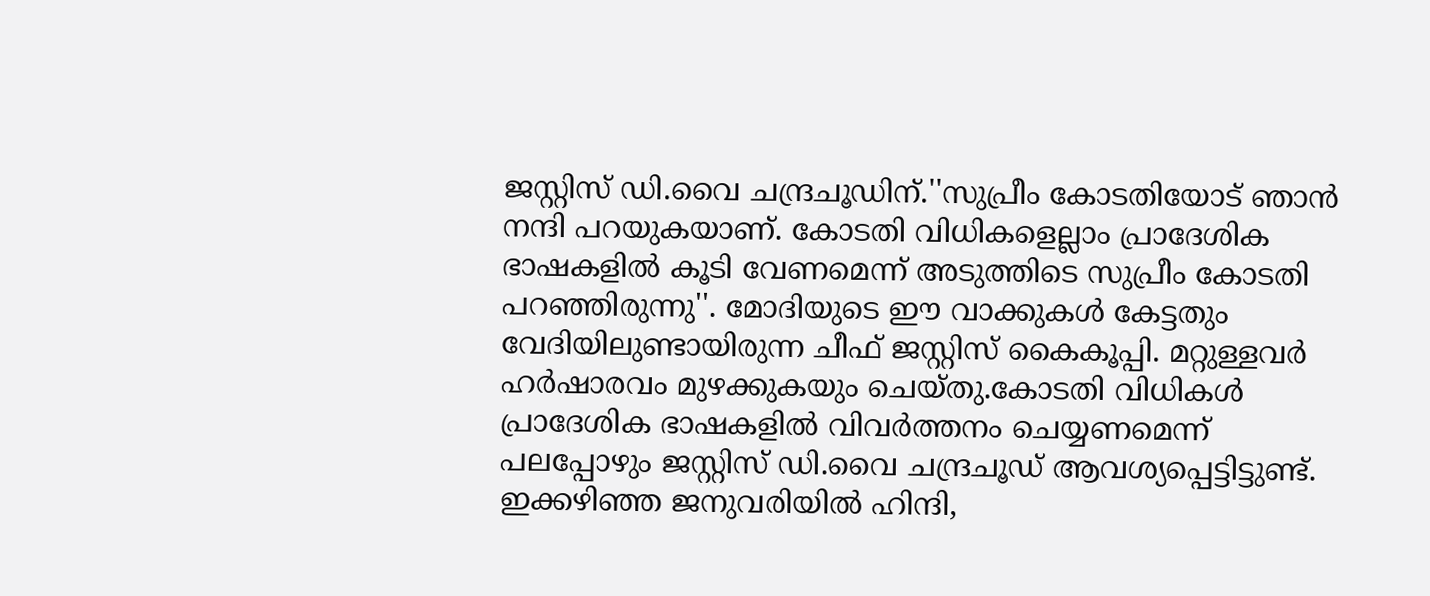ജസ്റ്റിസ് ഡി.വൈ ചന്ദ്രചൂഡിന്.''സുപ്രീം കോടതിയോട് ഞാൻ നന്ദി പറയുകയാണ്. കോടതി വിധികളെല്ലാം പ്രാദേശിക ഭാഷകളിൽ കൂടി വേണമെന്ന് അടുത്തിടെ സുപ്രീം കോടതി പറഞ്ഞിരുന്നു''. മോദിയുടെ ഈ വാക്കുകൾ കേട്ടതും വേദിയിലുണ്ടായിരുന്ന ചീഫ് ജസ്റ്റിസ് കൈകൂപ്പി. മറ്റുള്ളവർ ഹർഷാരവം മുഴക്കുകയും ചെയ്തു.കോടതി വിധികൾ പ്രാദേശിക ഭാഷകളിൽ വിവർത്തനം ചെയ്യണമെന്ന് പലപ്പോഴും ജസ്റ്റിസ് ഡി.വൈ ചന്ദ്രചൂഡ് ആവശ്യപ്പെട്ടിട്ടുണ്ട്. ഇക്കഴിഞ്ഞ ജനുവരിയിൽ ഹിന്ദി,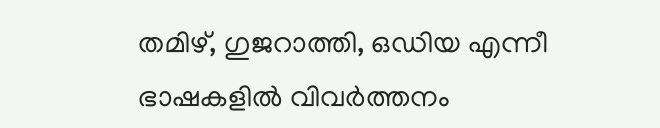തമിഴ്, ഗുജറാത്തി, ഒഡിയ എന്നീ ഭാഷകളിൽ വിവർത്തനം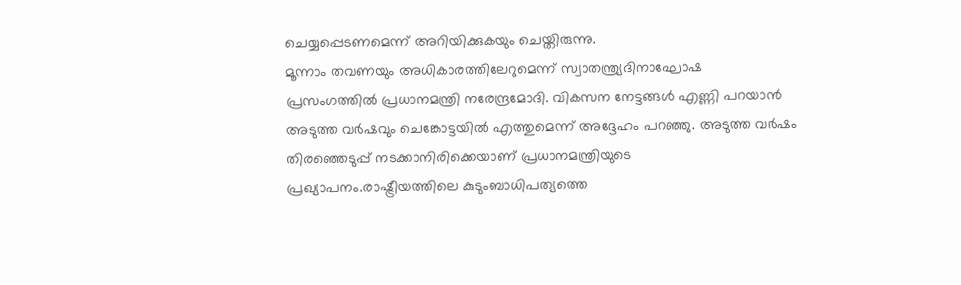ചെയ്യപ്പെടണമെന്ന് അറിയിക്കുകയും ചെയ്തിരുന്നു.
മൂന്നാം തവണയും അധികാരത്തിലേറുമെന്ന് സ്വാതന്ത്ര്യദിനാഘോഷ പ്രസംഗത്തിൽ പ്രധാനമന്ത്രി നരേന്ദ്രമോദി. വികസന നേട്ടങ്ങൾ എണ്ണി പറയാൻ അടുത്ത വർഷവും ചെങ്കോട്ടയിൽ എത്തുമെന്ന് അദ്ദേഹം പറഞ്ഞു. അടുത്ത വർഷം തിരഞ്ഞെടുപ്പ് നടക്കാനിരിക്കെയാണ് പ്രധാനമന്ത്രിയുടെ പ്രഖ്യാപനം.രാഷ്ട്രീയത്തിലെ കുടുംബാധിപത്യത്തെ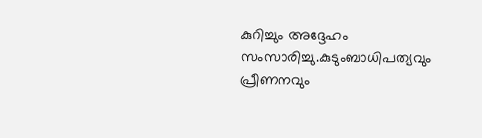കുറിച്ചും അദ്ദേഹം സംസാരിച്ചു.കുടുംബാധിപത്യവും പ്രീണനവും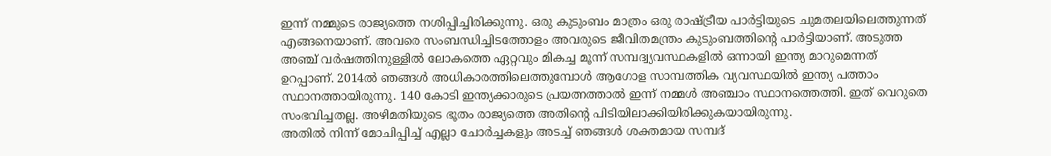ഇന്ന് നമ്മുടെ രാജ്യത്തെ നശിപ്പിച്ചിരിക്കുന്നു. ഒരു കുടുംബം മാത്രം ഒരു രാഷ്ട്രീയ പാർട്ടിയുടെ ചുമതലയിലെത്തുന്നത് എങ്ങനെയാണ്. അവരെ സംബന്ധിച്ചിടത്തോളം അവരുടെ ജീവിതമന്ത്രം കുടുംബത്തിന്റെ പാർട്ടിയാണ്. അടുത്ത അഞ്ച് വർഷത്തിനുള്ളിൽ ലോകത്തെ ഏറ്റവും മികച്ച മൂന്ന് സമ്പദ്വ്യവസ്ഥകളിൽ ഒന്നായി ഇന്ത്യ മാറുമെന്നത് ഉറപ്പാണ്. 2014ൽ ഞങ്ങൾ അധികാരത്തിലെത്തുമ്പോൾ ആഗോള സാമ്പത്തിക വ്യവസ്ഥയിൽ ഇന്ത്യ പത്താം സ്ഥാനത്തായിരുന്നു. 140 കോടി ഇന്ത്യക്കാരുടെ പ്രയത്നത്താൽ ഇന്ന് നമ്മൾ അഞ്ചാം സ്ഥാനത്തെത്തി. ഇത് വെറുതെ സംഭവിച്ചതല്ല. അഴിമതിയുടെ ഭൂതം രാജ്യത്തെ അതിന്റെ പിടിയിലാക്കിയിരിക്കുകയായിരുന്നു.
അതിൽ നിന്ന് മോചിപ്പിച്ച് എല്ലാ ചോർച്ചകളും അടച്ച് ഞങ്ങൾ ശക്തമായ സമ്പദ്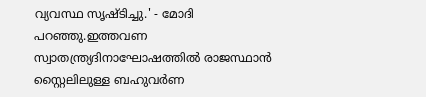വ്യവസ്ഥ സൃഷ്ടിച്ചു.' - മോദി പറഞ്ഞു.ഇത്തവണ സ്വാതന്ത്ര്യദിനാഘോഷത്തിൽ രാജസ്ഥാൻ സ്റ്റൈലിലുള്ള ബഹുവർണ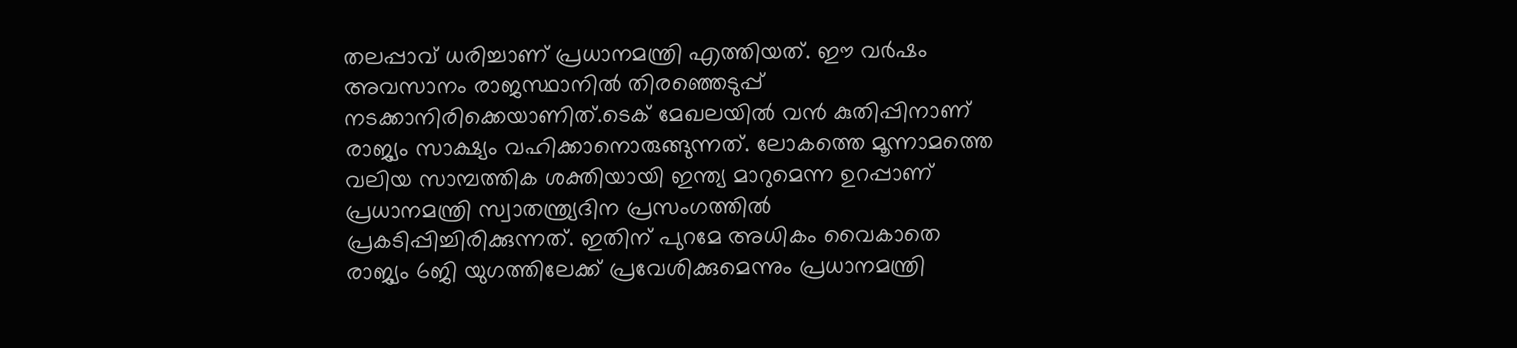തലപ്പാവ് ധരിച്ചാണ് പ്രധാനമന്ത്രി എത്തിയത്. ഈ വർഷം അവസാനം രാജസ്ഥാനിൽ തിരഞ്ഞെടുപ്പ് നടക്കാനിരിക്കെയാണിത്.ടെക് മേഖലയിൽ വൻ കുതിപ്പിനാണ് രാജ്യം സാക്ഷ്യം വഹിക്കാനൊരുങ്ങുന്നത്. ലോകത്തെ മൂന്നാമത്തെ വലിയ സാമ്പത്തിക ശക്തിയായി ഇന്ത്യ മാറുമെന്ന ഉറപ്പാണ് പ്രധാനമന്ത്രി സ്വാതന്ത്ര്യദിന പ്രസംഗത്തിൽ പ്രകടിപ്പിച്ചിരിക്കുന്നത്. ഇതിന് പുറമേ അധികം വൈകാതെ രാജ്യം 6ജി യുഗത്തിലേക്ക് പ്രവേശിക്കുമെന്നും പ്രധാനമന്ത്രി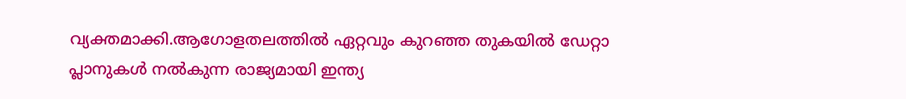വ്യക്തമാക്കി.ആഗോളതലത്തിൽ ഏറ്റവും കുറഞ്ഞ തുകയിൽ ഡേറ്റാ പ്ലാനുകൾ നൽകുന്ന രാജ്യമായി ഇന്ത്യ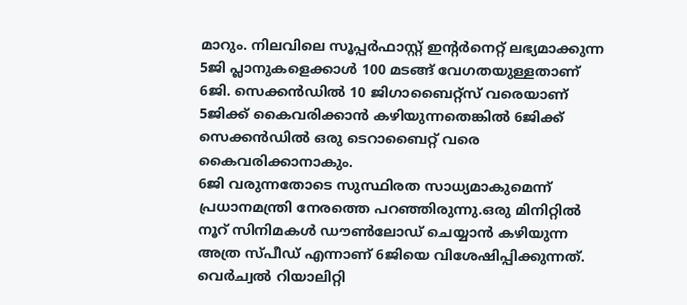മാറും. നിലവിലെ സൂപ്പർഫാസ്റ്റ് ഇന്റർനെറ്റ് ലഭ്യമാക്കുന്ന 5ജി പ്ലാനുകളെക്കാൾ 100 മടങ്ങ് വേഗതയുള്ളതാണ് 6ജി. സെക്കൻഡിൽ 10 ജിഗാബൈറ്റ്സ് വരെയാണ് 5ജിക്ക് കൈവരിക്കാൻ കഴിയുന്നതെങ്കിൽ 6ജിക്ക് സെക്കൻഡിൽ ഒരു ടെറാബൈറ്റ് വരെ കൈവരിക്കാനാകും.
6ജി വരുന്നതോടെ സുസ്ഥിരത സാധ്യമാകുമെന്ന് പ്രധാനമന്ത്രി നേരത്തെ പറഞ്ഞിരുന്നു.ഒരു മിനിറ്റിൽ നൂറ് സിനിമകൾ ഡൗൺലോഡ് ചെയ്യാൻ കഴിയുന്ന അത്ര സ്പീഡ് എന്നാണ് 6ജിയെ വിശേഷിപ്പിക്കുന്നത്. വെർച്വൽ റിയാലിറ്റി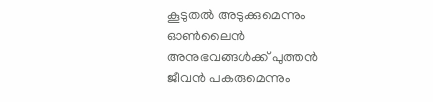കൂടുതൽ അടുക്കുമെന്നും ഓൺലൈൻ അനുഭവങ്ങൾക്ക് പുത്തൻ ജീവൻ പകരുമെന്നും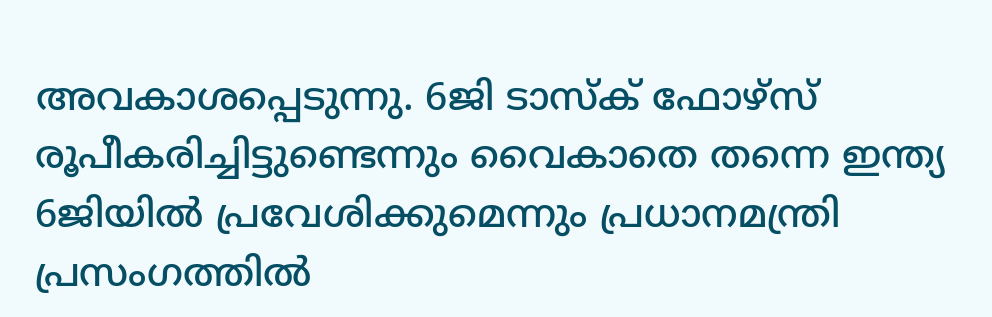അവകാശപ്പെടുന്നു. 6ജി ടാസ്ക് ഫോഴ്സ് രൂപീകരിച്ചിട്ടുണ്ടെന്നും വൈകാതെ തന്നെ ഇന്ത്യ 6ജിയിൽ പ്രവേശിക്കുമെന്നും പ്രധാനമന്ത്രി പ്രസംഗത്തിൽ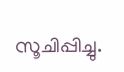സൂചിപ്പിച്ചു.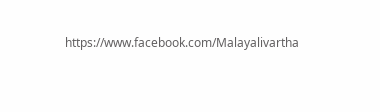https://www.facebook.com/Malayalivartha